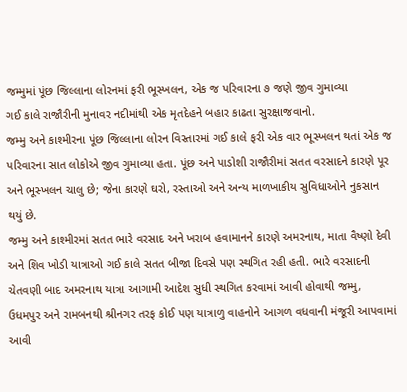જમ્મુમાં પૂંછ જિલ્લાના લોરનમાં ફરી ભૂસ્ખલન, એક જ પરિવારના ૭ જણે જીવ ગુમાવ્યા
ગઈ કાલે રાજૌરીની મુનાવર નદીમાંથી એક મૃતદેહને બહાર કાઢતા સુરક્ષાજવાનો.
જમ્મુ અને કાશ્મીરના પૂંછ જિલ્લાના લોરન વિસ્તારમાં ગઈ કાલે ફરી એક વાર ભૂસ્ખલન થતાં એક જ પરિવારના સાત લોકોએ જીવ ગુમાવ્યા હતા. પૂંછ અને પાડોશી રાજૌરીમાં સતત વરસાદને કારણે પૂર અને ભૂસ્ખલન ચાલુ છે; જેના કારણે ઘરો, રસ્તાઓ અને અન્ય માળખાકીય સુવિધાઓને નુકસાન થયું છે.
જમ્મુ અને કાશ્મીરમાં સતત ભારે વરસાદ અને ખરાબ હવામાનને કારણે અમરનાથ, માતા વૈષ્ણો દેવી અને શિવ ખોડી યાત્રાઓ ગઈ કાલે સતત બીજા દિવસે પણ સ્થગિત રહી હતી. ભારે વરસાદની ચેતવણી બાદ અમરનાથ યાત્રા આગામી આદેશ સુધી સ્થગિત કરવામાં આવી હોવાથી જમ્મુ, ઉધમપુર અને રામબનથી શ્રીનગર તરફ કોઈ પણ યાત્રાળુ વાહનોને આગળ વધવાની મંજૂરી આપવામાં આવી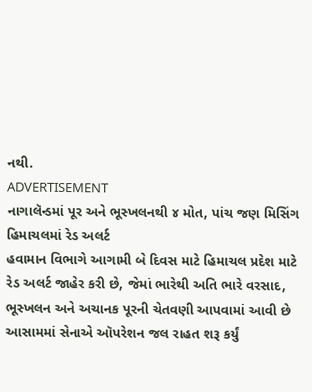નથી.
ADVERTISEMENT
નાગાલૅન્ડમાં પૂર અને ભૂસ્ખલનથી ૪ મોત, પાંચ જણ મિસિંગ
હિમાચલમાં રેડ અલર્ટ
હવામાન વિભાગે આગામી બે દિવસ માટે હિમાચલ પ્રદેશ માટે રેડ અલર્ટ જાહેર કરી છે, જેમાં ભારેથી અતિ ભારે વરસાદ, ભૂસ્ખલન અને અચાનક પૂરની ચેતવણી આપવામાં આવી છે
આસામમાં સેનાએ ઑપરેશન જલ રાહત શરૂ કર્યું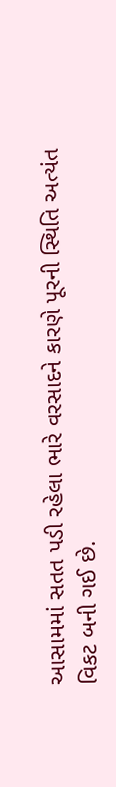આસામમાં સતત પડી રહેલા ભારે વરસાદને કારણે પૂરની સ્થિતિ અત્યંત વિકટ બની ગઈ છે.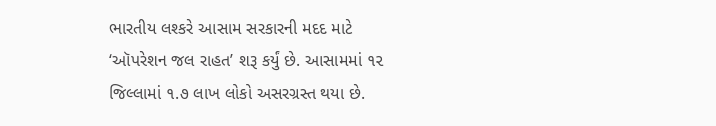ભારતીય લશ્કરે આસામ સરકારની મદદ માટે ‘ઑપરેશન જલ રાહત’ શરૂ કર્યું છે. આસામમાં ૧૨ જિલ્લામાં ૧.૭ લાખ લોકો અસરગ્રસ્ત થયા છે.